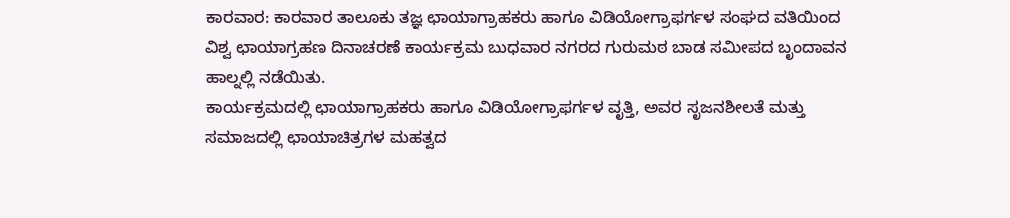ಕಾರವಾರ: ಕಾರವಾರ ತಾಲೂಕು ತಜ್ಞ ಛಾಯಾಗ್ರಾಹಕರು ಹಾಗೂ ವಿಡಿಯೋಗ್ರಾಫರ್ಗಳ ಸಂಘದ ವತಿಯಿಂದ ವಿಶ್ವ ಛಾಯಾಗ್ರಹಣ ದಿನಾಚರಣೆ ಕಾರ್ಯಕ್ರಮ ಬುಧವಾರ ನಗರದ ಗುರುಮಠ ಬಾಡ ಸಮೀಪದ ಬೃಂದಾವನ ಹಾಲ್ನಲ್ಲಿ ನಡೆಯಿತು.
ಕಾರ್ಯಕ್ರಮದಲ್ಲಿ ಛಾಯಾಗ್ರಾಹಕರು ಹಾಗೂ ವಿಡಿಯೋಗ್ರಾಫರ್ಗಳ ವೃತ್ತಿ, ಅವರ ಸೃಜನಶೀಲತೆ ಮತ್ತು ಸಮಾಜದಲ್ಲಿ ಛಾಯಾಚಿತ್ರಗಳ ಮಹತ್ವದ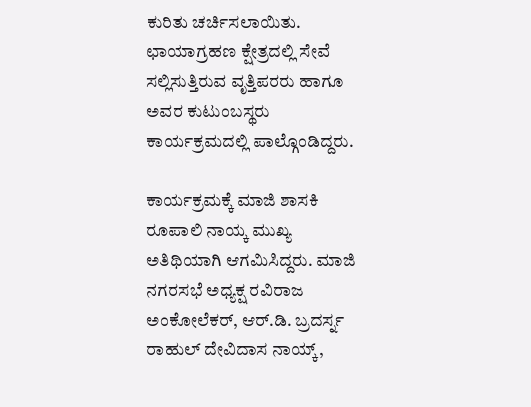ಕುರಿತು ಚರ್ಚಿಸಲಾಯಿತು. ಛಾಯಾಗ್ರಹಣ ಕ್ಷೇತ್ರದಲ್ಲಿ ಸೇವೆ ಸಲ್ಲಿಸುತ್ತಿರುವ ವೃತ್ತಿಪರರು ಹಾಗೂ ಅವರ ಕುಟುಂಬಸ್ಥರು ಕಾರ್ಯಕ್ರಮದಲ್ಲಿ ಪಾಲ್ಗೊಂಡಿದ್ದರು.

ಕಾರ್ಯಕ್ರಮಕ್ಕೆ ಮಾಜಿ ಶಾಸಕಿ ರೂಪಾಲಿ ನಾಯ್ಕ ಮುಖ್ಯ ಅತಿಥಿಯಾಗಿ ಆಗಮಿಸಿದ್ದರು. ಮಾಜಿ ನಗರಸಭೆ ಅಧ್ಯಕ್ಷ ರವಿರಾಜ ಅಂಕೋಲೆಕರ್, ಆರ್.ಡಿ. ಬ್ರದರ್ಸ್ನ ರಾಹುಲ್ ದೇವಿದಾಸ ನಾಯ್ಕ್,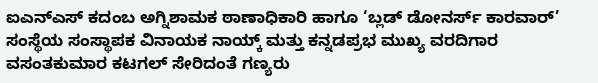ಐಎನ್ಎಸ್ ಕದಂಬ ಅಗ್ನಿಶಾಮಕ ಠಾಣಾಧಿಕಾರಿ ಹಾಗೂ ‘ಬ್ಲಡ್ ಡೋನರ್ಸ್ ಕಾರವಾರ್’ ಸಂಸ್ಥೆಯ ಸಂಸ್ಥಾಪಕ ವಿನಾಯಕ ನಾಯ್ಕ್ ಮತ್ತು ಕನ್ನಡಪ್ರಭ ಮುಖ್ಯ ವರದಿಗಾರ ವಸಂತಕುಮಾರ ಕಟಗಲ್ ಸೇರಿದಂತೆ ಗಣ್ಯರು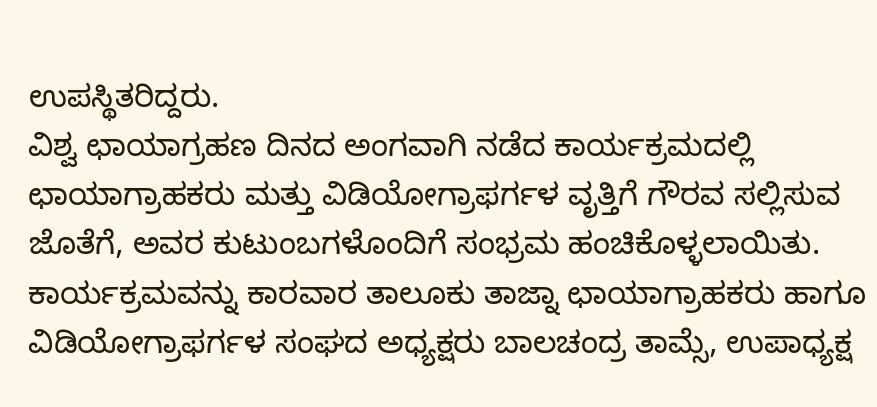ಉಪಸ್ಥಿತರಿದ್ದರು.
ವಿಶ್ವ ಛಾಯಾಗ್ರಹಣ ದಿನದ ಅಂಗವಾಗಿ ನಡೆದ ಕಾರ್ಯಕ್ರಮದಲ್ಲಿ ಛಾಯಾಗ್ರಾಹಕರು ಮತ್ತು ವಿಡಿಯೋಗ್ರಾಫರ್ಗಳ ವೃತ್ತಿಗೆ ಗೌರವ ಸಲ್ಲಿಸುವ ಜೊತೆಗೆ, ಅವರ ಕುಟುಂಬಗಳೊಂದಿಗೆ ಸಂಭ್ರಮ ಹಂಚಿಕೊಳ್ಳಲಾಯಿತು. ಕಾರ್ಯಕ್ರಮವನ್ನು ಕಾರವಾರ ತಾಲೂಕು ತಾಜ್ನಾ ಛಾಯಾಗ್ರಾಹಕರು ಹಾಗೂ ವಿಡಿಯೋಗ್ರಾಫರ್ಗಳ ಸಂಘದ ಅಧ್ಯಕ್ಷರು ಬಾಲಚಂದ್ರ ತಾಮ್ಸೆ, ಉಪಾಧ್ಯಕ್ಷ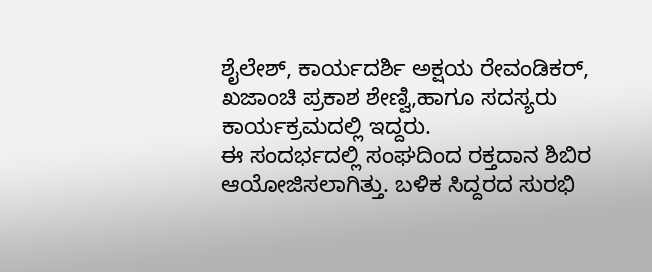ಶೈಲೇಶ್, ಕಾರ್ಯದರ್ಶಿ ಅಕ್ಷಯ ರೇವಂಡಿಕರ್, ಖಜಾಂಚಿ ಪ್ರಕಾಶ ಶೇಣ್ವಿ,ಹಾಗೂ ಸದಸ್ಯರು ಕಾರ್ಯಕ್ರಮದಲ್ಲಿ ಇದ್ದರು.
ಈ ಸಂದರ್ಭದಲ್ಲಿ ಸಂಘದಿಂದ ರಕ್ತದಾನ ಶಿಬಿರ ಆಯೋಜಿಸಲಾಗಿತ್ತು. ಬಳಿಕ ಸಿದ್ದರದ ಸುರಭಿ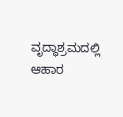ವೃದ್ಧಾಶ್ರಮದಲ್ಲಿ ಆಹಾರ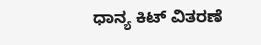ಧಾನ್ಯ ಕಿಟ್ ವಿತರಣೆ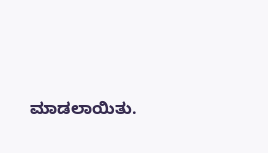ಮಾಡಲಾಯಿತು.